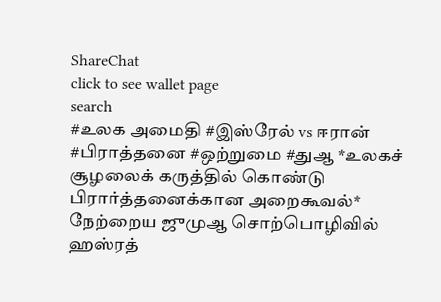ShareChat
click to see wallet page
search
#உலக அமைதி #இஸ்ரேல் vs ஈரான் #பிராத்தனை #ஒற்றுமை #துஆ *உலகச் சூழலைக் கருத்தில் கொண்டு பிரார்த்தனைக்கான அறைகூவல்* நேற்றைய ஜுமுஆ சொற்பொழிவில் ஹஸ்ரத்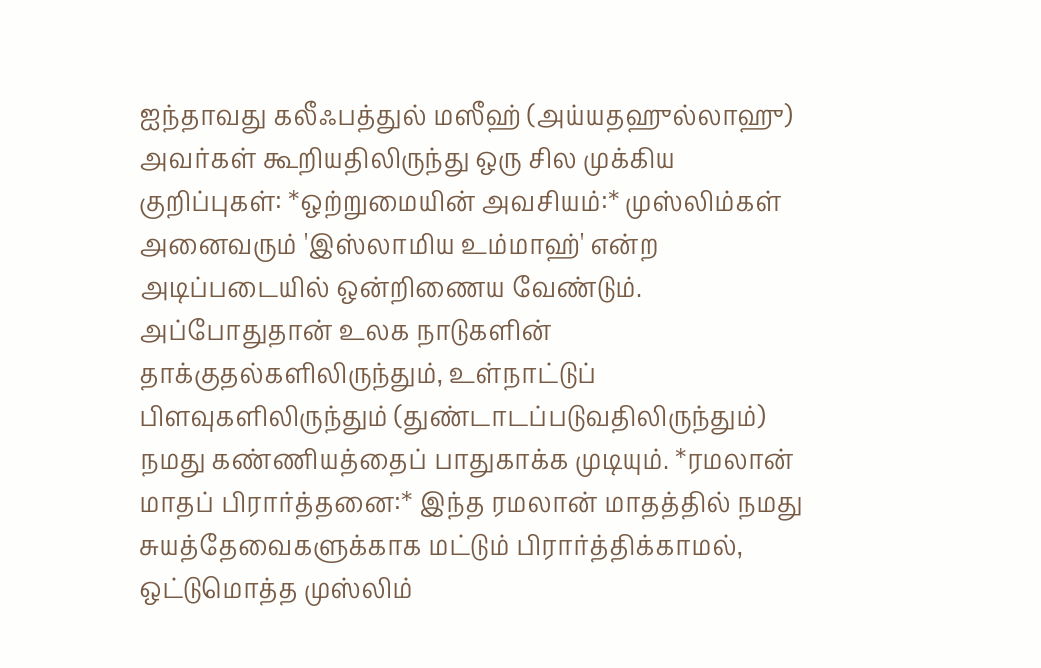ஐந்தாவது கலீஃபத்துல் மஸீஹ் (அய்யதஹுல்லாஹு) அவர்கள் கூறியதிலிருந்து ஒரு சில முக்கிய குறிப்புகள்: *ஒற்றுமையின் அவசியம்:* முஸ்லிம்கள் அனைவரும் 'இஸ்லாமிய உம்மாஹ்' என்ற அடிப்படையில் ஒன்றிணைய வேண்டும். அப்போதுதான் உலக நாடுகளின் தாக்குதல்களிலிருந்தும், உள்நாட்டுப் பிளவுகளிலிருந்தும் (துண்டாடப்படுவதிலிருந்தும்) நமது கண்ணியத்தைப் பாதுகாக்க முடியும். *ரமலான் மாதப் பிரார்த்தனை:* இந்த ரமலான் மாதத்தில் நமது சுயத்தேவைகளுக்காக மட்டும் பிரார்த்திக்காமல், ஒட்டுமொத்த முஸ்லிம்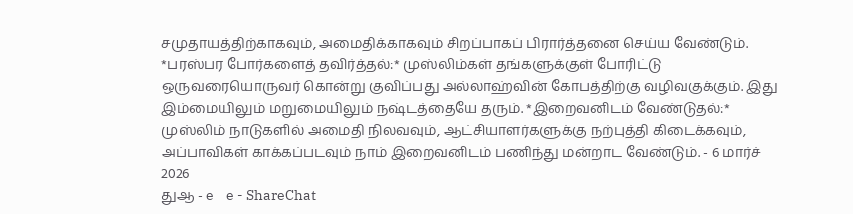சமுதாயத்திற்காகவும், அமைதிக்காகவும் சிறப்பாகப் பிரார்த்தனை செய்ய வேண்டும். *பரஸ்பர போர்களைத் தவிர்த்தல்:* முஸ்லிம்கள் தங்களுக்குள் போரிட்டு ஒருவரையொருவர் கொன்று குவிப்பது அல்லாஹ்வின் கோபத்திற்கு வழிவகுக்கும். இது இம்மையிலும் மறுமையிலும் நஷ்டத்தையே தரும். *இறைவனிடம் வேண்டுதல்:* முஸ்லிம் நாடுகளில் அமைதி நிலவவும், ஆட்சியாளர்களுக்கு நற்புத்தி கிடைக்கவும், அப்பாவிகள் காக்கப்படவும் நாம் இறைவனிடம் பணிந்து மன்றாட வேண்டும். - 6 மார்ச் 2026
துஆ - e    e - ShareChat